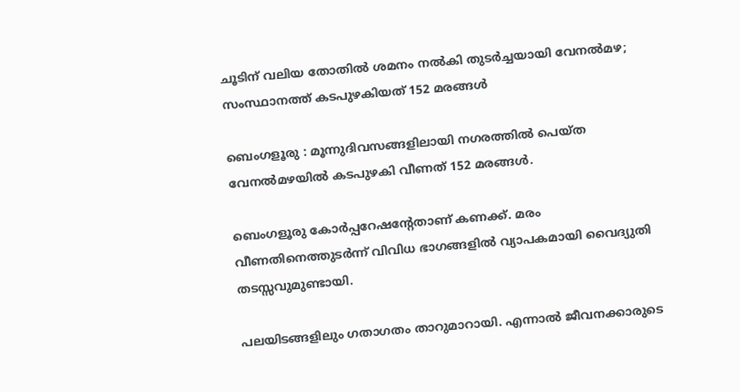ചൂടിന് വലിയ തോതിൽ ശമനം നൽകി തുടർച്ചയായി വേനൽമഴ; സംസ്ഥാനത്ത് കടപുഴകിയത് 152 മരങ്ങൾ

ബെംഗളൂരു : മൂന്നുദിവസങ്ങളിലായി നഗരത്തിൽ പെയ്ത വേനൽമഴയിൽ കടപുഴകി വീണത് 152 മരങ്ങൾ.

ബെംഗളൂരു കോർപ്പറേഷന്റേതാണ് കണക്ക്. മരം വീണതിനെത്തുടർന്ന് വിവിധ ഭാഗങ്ങളിൽ വ്യാപകമായി വൈദ്യുതി തടസ്സവുമുണ്ടായി.

പലയിടങ്ങളിലും ഗതാഗതം താറുമാറായി. എന്നാൽ ജീവനക്കാരുടെ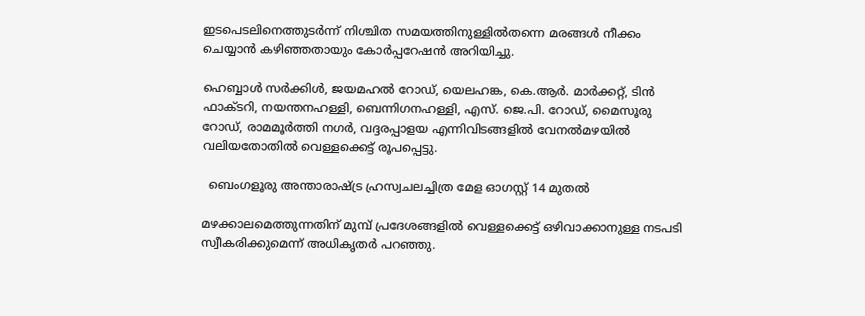ഇടപെടലിനെത്തുടർന്ന് നിശ്ചിത സമയത്തിനുള്ളിൽതന്നെ മരങ്ങൾ നീക്കം ചെയ്യാൻ കഴിഞ്ഞതായും കോർപ്പറേഷൻ അറിയിച്ചു.

ഹെബ്ബാൾ സർക്കിൾ, ജയമഹൽ റോഡ്, യെലഹങ്ക, കെ.ആർ. മാർക്കറ്റ്, ടിൻ ഫാക്ടറി, നയന്തനഹള്ളി, ബെന്നിഗനഹള്ളി, എസ്. ജെ.പി. റോഡ്, മൈസൂരു റോഡ്, രാമമൂർത്തി നഗർ, വദ്ദരപ്പാളയ എന്നിവിടങ്ങളിൽ വേനൽമഴയിൽ വലിയതോതിൽ വെള്ളക്കെട്ട് രൂപപ്പെട്ടു.

  ബെംഗളൂരു അന്താരാഷ്ട്ര ഹ്രസ്വചലച്ചിത്ര മേള ഓഗസ്റ്റ് 14 മുതൽ

മഴക്കാലമെത്തുന്നതിന് മുമ്പ് പ്രദേശങ്ങളിൽ വെള്ളക്കെട്ട് ഒഴിവാക്കാനുള്ള നടപടി സ്വീകരിക്കുമെന്ന് അധികൃതർ പറഞ്ഞു.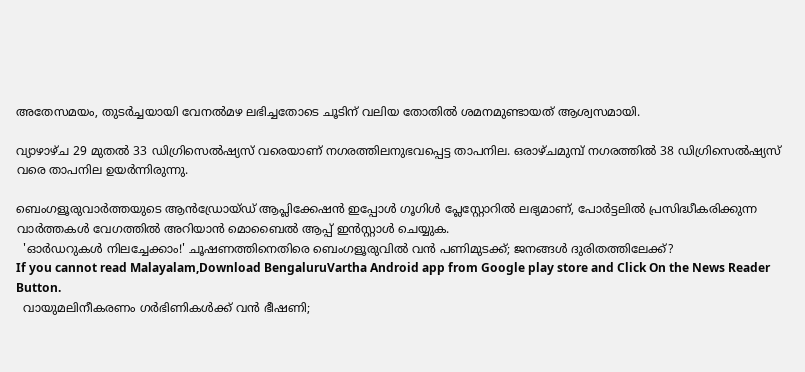അതേസമയം, തുടർച്ചയായി വേനൽമഴ ലഭിച്ചതോടെ ചൂടിന് വലിയ തോതിൽ ശമനമുണ്ടായത് ആശ്വസമായി.

വ്യാഴാഴ്ച 29 മുതൽ 33 ഡിഗ്രിസെൽഷ്യസ് വരെയാണ് നഗരത്തിലനുഭവപ്പെട്ട താപനില. ഒരാഴ്ചമുമ്പ് നഗരത്തിൽ 38 ഡിഗ്രിസെൽഷ്യസ് വരെ താപനില ഉയർന്നിരുന്നു.

ബെംഗളൂരുവാർത്തയുടെ ആൻഡ്രോയ്ഡ് ആപ്ലിക്കേഷൻ ഇപ്പോൾ ഗൂഗിൾ പ്ലേസ്റ്റോറിൽ ലഭ്യമാണ്, പോർട്ടലിൽ പ്രസിദ്ധീകരിക്കുന്ന വാർത്തകൾ വേഗത്തിൽ അറിയാൻ മൊബൈൽ ആപ്പ് ഇൻസ്റ്റാൾ ചെയ്യുക.
  'ഓർഡറുകൾ നിലച്ചേക്കാം!' ചൂഷണത്തിനെതിരെ ബെംഗളൂരുവിൽ വൻ പണിമുടക്ക്; ജനങ്ങൾ ദുരിതത്തിലേക്ക്?
If you cannot read Malayalam,Download BengaluruVartha Android app from Google play store and Click On the News Reader Button.
  വായുമലിനീകരണം ഗർഭിണികൾക്ക് വൻ ഭീഷണി;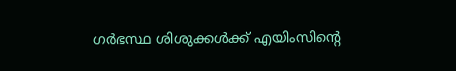ഗർഭസ്ഥ ശിശുക്കൾക്ക് എയിംസിന്റെ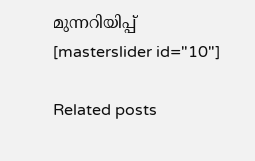മുന്നറിയിപ്പ്
[masterslider id="10"]

Related posts